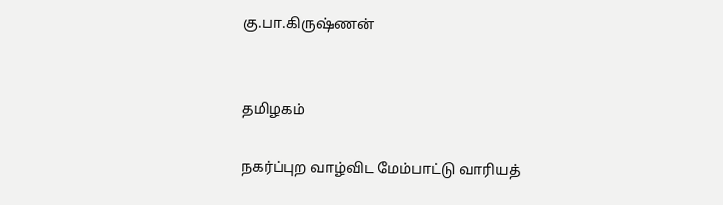கு.பா.கிருஷ்ணன்


தமிழகம்

நகர்ப்புற வாழ்விட மேம்பாட்டு வாரியத்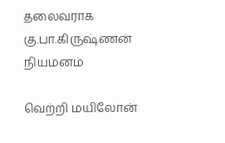தலைவராக கு.பா.கிருஷ்ணன் நியமனம்

வெற்றி மயிலோன்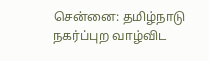சென்னை: தமிழ்நாடு நகர்ப்புற வாழ்விட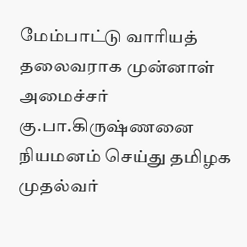மேம்பாட்டு வாரியத் தலைவராக முன்னாள் அமைச்சர் கு.பா.கிருஷ்ணனை நியமனம் செய்து தமிழக முதல்வர்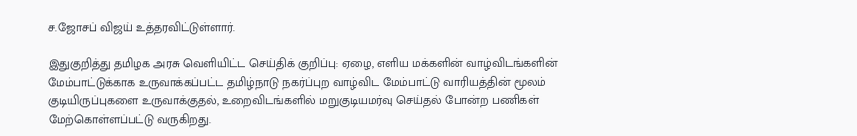ச.ஜோசப் விஜய் உத்தரவிட்டுள்ளார்.

இதுகுறித்து தமிழக அரசு வெளியிட்ட செய்திக் குறிப்பு: ஏழை, எளிய மக்களின் வாழ்விடங்களின் மேம்பாட்டுக்காக உருவாக்கப்பட்ட தமிழ்நாடு நகர்ப்புற வாழ்விட மேம்பாட்டு வாரியத்தின் மூலம் குடியிருப்புகளை உருவாக்குதல், உறைவிடங்களில் மறுகுடியமர்வு செய்தல் போன்ற பணிகள் மேற்கொள்ளப்பட்டு வருகிறது.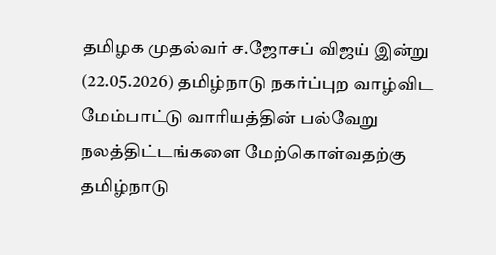தமிழக முதல்வர் ச.ஜோசப் விஜய் இன்று (22.05.2026) தமிழ்நாடு நகர்ப்புற வாழ்விட மேம்பாட்டு வாரியத்தின் பல்வேறு நலத்திட்டங்களை மேற்கொள்வதற்கு தமிழ்நாடு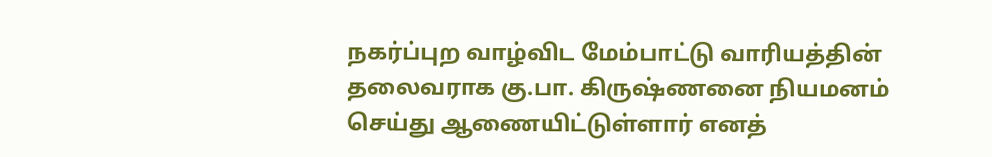நகர்ப்புற வாழ்விட மேம்பாட்டு வாரியத்தின் தலைவராக கு.பா. கிருஷ்ணனை நியமனம் செய்து ஆணையிட்டுள்ளார் எனத்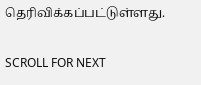தெரிவிக்கப்பட்டுள்ளது.

SCROLL FOR NEXT